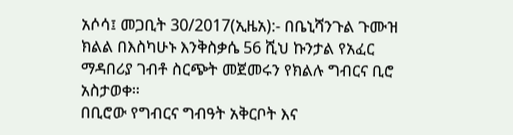አሶሳ፤ መጋቢት 30/2017(ኢዜአ):- በቤኒሻንጉል ጉሙዝ ክልል በእስካሁኑ እንቅስቃሴ 56 ሺህ ኩንታል የአፈር ማዳበሪያ ገብቶ ስርጭት መጀመሩን የክልሉ ግብርና ቢሮ አስታወቀ።
በቢሮው የግብርና ግብዓት አቅርቦት እና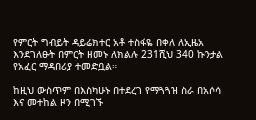የምርት ግብይት ዳይሬክተር አቶ ተስፋዬ በቀለ ለኢዜአ እንደገለፁት በምርት ዘመኑ ለክልሉ 231ሺህ 340 ኩንታል የአፈር ማዳበሪያ ተመድቧል።

ከዚህ ውስጥም በእስካሁኑ በተደረገ የማጓጓዝ ስራ በአሶሳ እና መተከል ዞን በሚገኙ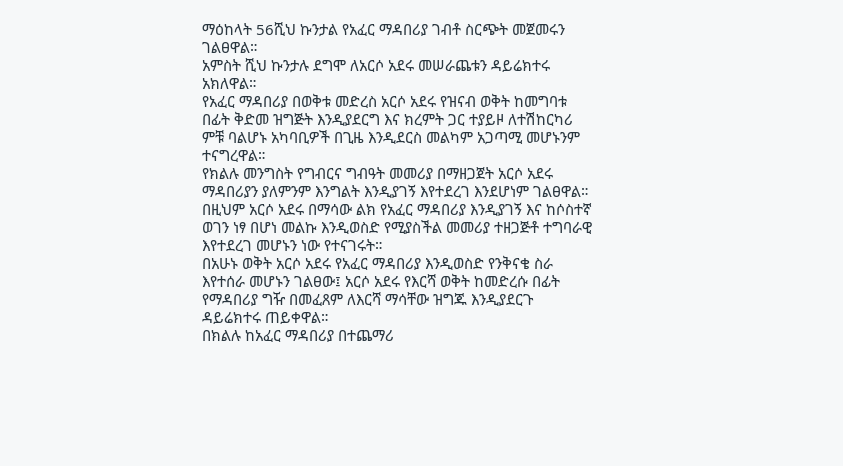ማዕከላት 56ሺህ ኩንታል የአፈር ማዳበሪያ ገብቶ ስርጭት መጀመሩን ገልፀዋል።
አምስት ሺህ ኩንታሉ ደግሞ ለአርሶ አደሩ መሠራጨቱን ዳይሬክተሩ አክለዋል።
የአፈር ማዳበሪያ በወቅቱ መድረስ አርሶ አደሩ የዝናብ ወቅት ከመግባቱ በፊት ቅድመ ዝግጅት እንዲያደርግ እና ክረምት ጋር ተያይዞ ለተሽከርካሪ ምቹ ባልሆኑ አካባቢዎች በጊዜ እንዲደርስ መልካም አጋጣሚ መሆኑንም ተናግረዋል።
የክልሉ መንግስት የግብርና ግብዓት መመሪያ በማዘጋጀት አርሶ አደሩ ማዳበሪያን ያለምንም እንግልት እንዲያገኝ እየተደረገ እንደሆነም ገልፀዋል።
በዚህም አርሶ አደሩ በማሳው ልክ የአፈር ማዳበሪያ እንዲያገኝ እና ከሶስተኛ ወገን ነፃ በሆነ መልኩ እንዲወስድ የሚያስችል መመሪያ ተዘጋጅቶ ተግባራዊ እየተደረገ መሆኑን ነው የተናገሩት።
በአሁኑ ወቅት አርሶ አደሩ የአፈር ማዳበሪያ እንዲወስድ የንቅናቄ ስራ እየተሰራ መሆኑን ገልፀው፤ አርሶ አደሩ የእርሻ ወቅት ከመድረሱ በፊት የማዳበሪያ ግዥ በመፈጸም ለእርሻ ማሳቸው ዝግጁ እንዲያደርጉ ዳይሬክተሩ ጠይቀዋል።
በክልሉ ከአፈር ማዳበሪያ በተጨማሪ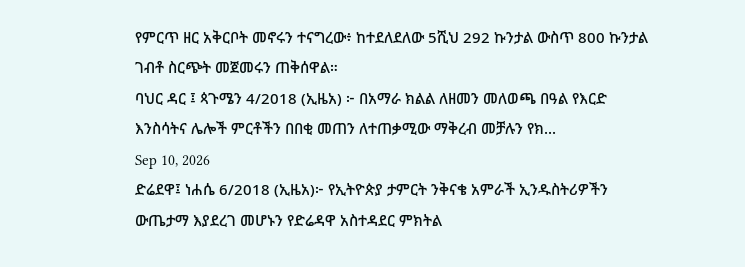የምርጥ ዘር አቅርቦት መኖሩን ተናግረው፥ ከተደለደለው 5ሺህ 292 ኩንታል ውስጥ 800 ኩንታል ገብቶ ስርጭት መጀመሩን ጠቅሰዋል።
ባህር ዳር ፤ ጳጉሜን 4/2018 (ኢዜአ) ፦ በአማራ ክልል ለዘመን መለወጫ በዓል የእርድ እንስሳትና ሌሎች ምርቶችን በበቂ መጠን ለተጠቃሚው ማቅረብ መቻሉን የክ...
Sep 10, 2026
ድሬደዋ፤ ነሐሴ 6/2018 (ኢዜአ)፦ የኢትዮጵያ ታምርት ንቅናቄ አምራች ኢንዱስትሪዎችን ውጤታማ እያደረገ መሆኑን የድሬዳዋ አስተዳደር ምክትል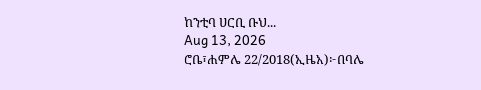ከንቲባ ሀርቢ ቡህ...
Aug 13, 2026
ሮቤ፣ሐምሌ 22/2018(ኢዜአ)፦በባሌ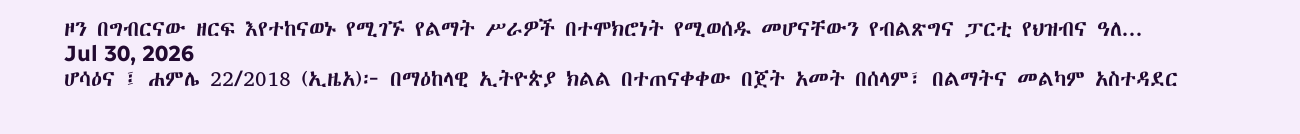ዞን በግብርናው ዘርፍ እየተከናወኑ የሚገኙ የልማት ሥራዎች በተሞክሮነት የሚወሰዱ መሆናቸውን የብልጽግና ፓርቲ የህዝብና ዓለ...
Jul 30, 2026
ሆሳዕና ፤ ሐምሌ 22/2018 (ኢዜአ)፦ በማዕከላዊ ኢትዮጵያ ክልል በተጠናቀቀው በጀት አመት በሰላም፣ በልማትና መልካም አስተዳደር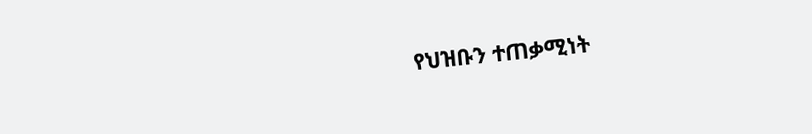የህዝቡን ተጠቃሚነት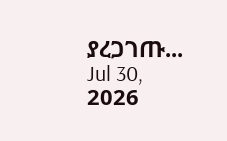ያረጋገጡ...
Jul 30, 2026